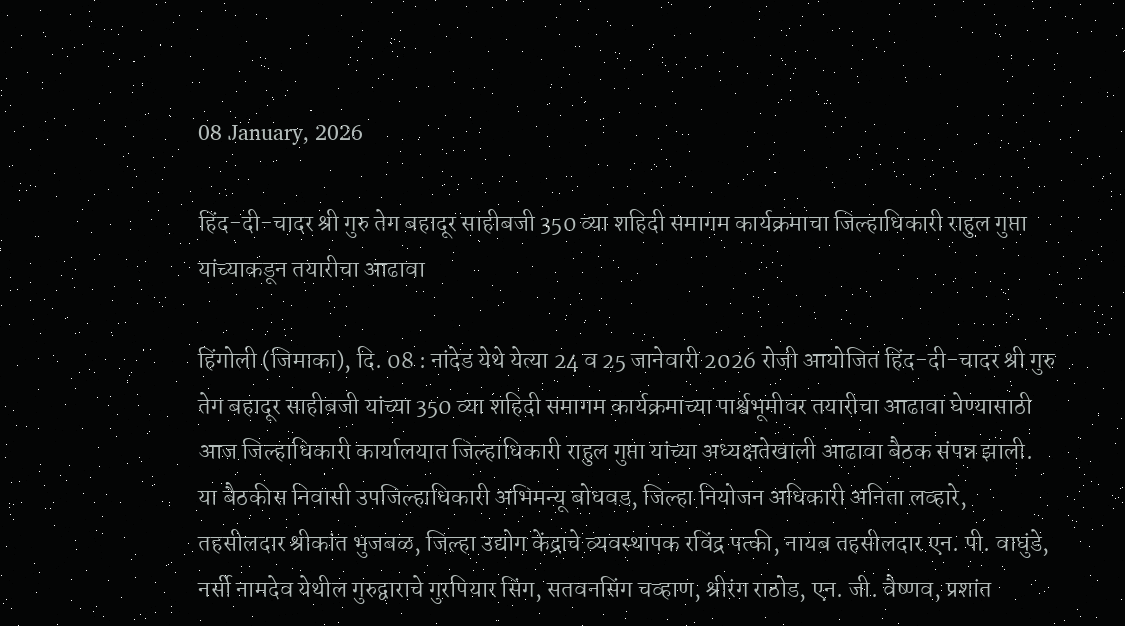08 January, 2026

हिंद-दी-चादर श्री गुरु तेग बहादूर साहीबजी 350 व्या शहिदी समागम कार्यक्रमाचा जिल्हाधिकारी राहुल गुप्ता यांच्याकडून तयारीचा आढावा

हिंगोली (जिमाका), दि. 08 : नांदेड येथे येत्या 24 व 25 जानेवारी 2026 रोजी आयोजित हिंद-दी-चादर श्री गुरु तेग बहादूर साहीबजी यांच्या 350 व्या शहिदी समागम कार्यक्रमाच्या पार्श्वभूमीवर तयारीचा आढावा घेण्यासाठी आज जिल्हाधिकारी कार्यालयात जिल्हाधिकारी राहुल गुप्ता यांच्या अध्यक्षतेखाली आढावा बैठक संपन्न झाली. या बैठकीस निवासी उपजिल्हाधिकारी अभिमन्यू बोधवड, जिल्हा नियोजन अधिकारी अनिता लव्हारे, तहसीलदार श्रीकांत भुजबळ, जिल्हा उद्योग केंद्राचे व्यवस्थापक रविंद्र पत्की, नायब तहसीलदार एन. पी. वाघुंडे, नर्सी नामदेव येथील गुरुद्वाराचे गुरपियार सिंग, सतवनसिंग चव्हाण, श्रीरंग राठोड, एन. जी. वैष्णव, प्रशांत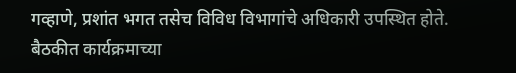गव्हाणे, प्रशांत भगत तसेच विविध विभागांचे अधिकारी उपस्थित होते. बैठकीत कार्यक्रमाच्या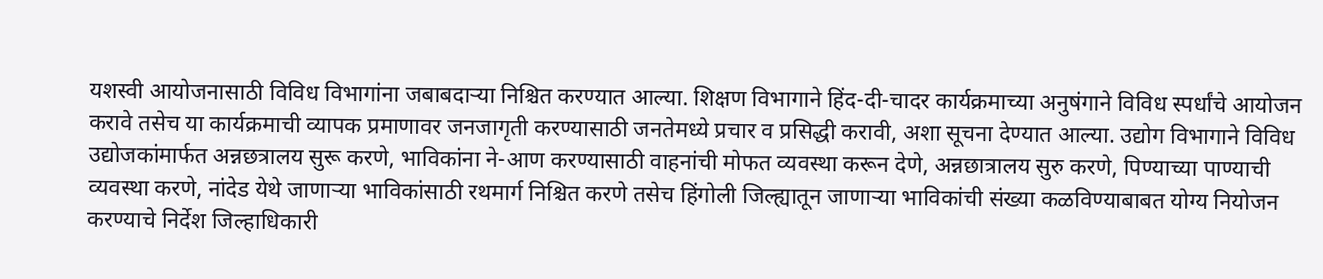यशस्वी आयोजनासाठी विविध विभागांना जबाबदाऱ्या निश्चित करण्यात आल्या. शिक्षण विभागाने हिंद-दी-चादर कार्यक्रमाच्या अनुषंगाने विविध स्पर्धांचे आयोजन करावे तसेच या कार्यक्रमाची व्यापक प्रमाणावर जनजागृती करण्यासाठी जनतेमध्ये प्रचार व प्रसिद्धी करावी, अशा सूचना देण्यात आल्या. उद्योग विभागाने विविध उद्योजकांमार्फत अन्नछत्रालय सुरू करणे, भाविकांना ने-आण करण्यासाठी वाहनांची मोफत व्यवस्था करून देणे, अन्नछात्रालय सुरु करणे, पिण्याच्या पाण्याची व्यवस्था करणे, नांदेड येथे जाणाऱ्या भाविकांसाठी रथमार्ग निश्चित करणे तसेच हिंगोली जिल्ह्यातून जाणाऱ्या भाविकांची संख्या कळविण्याबाबत योग्य नियोजन करण्याचे निर्देश जिल्हाधिकारी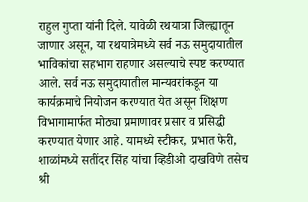राहुल गुप्ता यांनी दिले. यावेळी रथयात्रा जिल्ह्यातून जाणार असून, या रथयात्रेमध्ये सर्व नऊ समुदायातील भाविकांचा सहभाग राहणार असल्याचे स्पष्ट करण्यात आले. सर्व नऊ समुदायातील मान्यवरांकडून या कार्यक्रमाचे नियोजन करण्यात येत असून शिक्षण विभागामार्फत मोठ्या प्रमाणावर प्रसार व प्रसिद्धी करण्यात येणार आहे. यामध्ये स्टीकर, प्रभात फेरी, शाळांमध्ये सतींदर सिंह यांचा व्हिडीओ दाखविणे तसेच श्री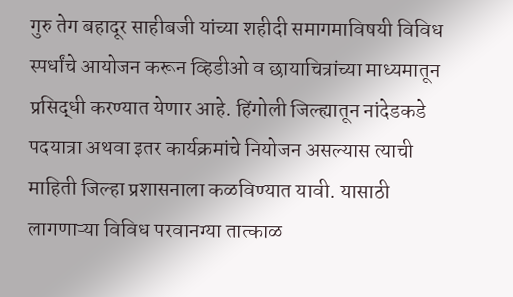गुरु तेग बहादूर साहीबजी यांच्या शहीदी समागमाविषयी विविध स्पर्धांचे आयोजन करून व्हिडीओ व छायाचित्रांच्या माध्यमातून प्रसिद्धी करण्यात येणार आहे. हिंगोली जिल्ह्यातून नांदेडकडे पदयात्रा अथवा इतर कार्यक्रमांचे नियोजन असल्यास त्याची माहिती जिल्हा प्रशासनाला कळविण्यात यावी. यासाठी लागणाऱ्या विविध परवानग्या तात्काळ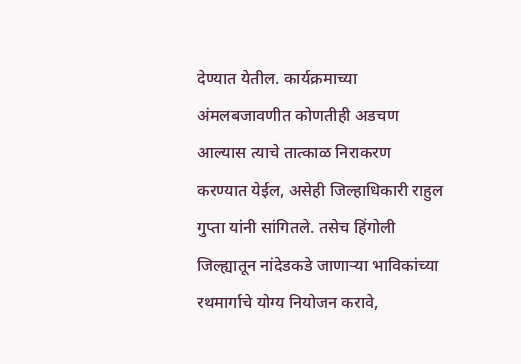देण्यात येतील. कार्यक्रमाच्या अंमलबजावणीत कोणतीही अडचण आल्यास त्याचे तात्काळ निराकरण करण्यात येईल, असेही जिल्हाधिकारी राहुल गुप्ता यांनी सांगितले. तसेच हिंगोली जिल्ह्यातून नांदेडकडे जाणाऱ्या भाविकांच्या रथमार्गाचे योग्य नियोजन करावे,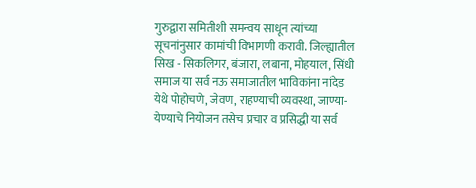गुरुद्वारा समितीशी समन्वय साधून त्यांच्या सूचनांनुसार कामांची विभागणी करावी. जिल्ह्यातील सिख - सिकलिगर, बंजारा, लबाना, मोहयाल, सिंधी समाज या सर्व नऊ समाजातील भाविकांना नांदेड येथे पोहोचणे, जेवण, राहण्याची व्यवस्था, जाण्या-येण्याचे नियोजन तसेच प्रचार व प्रसिद्धी या सर्व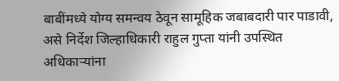बाबींमध्ये योग्य समन्वय ठेवून सामूहिक जबाबदारी पार पाडावी, असे निर्देश जिल्हाधिकारी राहुल गुप्ता यांनी उपस्थित अधिकाऱ्यांना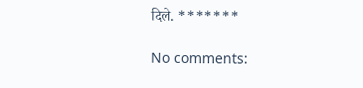दिले. *******

No comments: